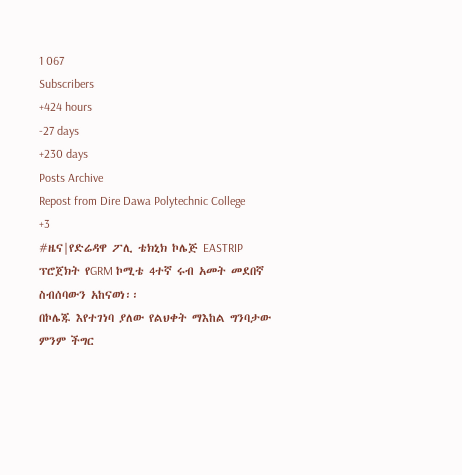1 067
Subscribers
+424 hours
-27 days
+230 days
Posts Archive
Repost from Dire Dawa Polytechnic College
+3
#ዜና|የድሬዳዋ ፖሊ ቴክኒክ ኮሌጅ EASTRIP ፕሮጀክት የGRM ኮሚቴ 4ተኛ ሩብ አመት መደበኛ ስብሰባውን አከናወነ፡፡
በኮሌጁ እየተገነባ ያለው የልህቀት ማእከል ግንባታው ምንም ችግር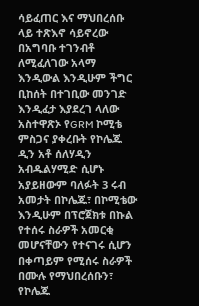ሳይፈጠር እና ማህበረሰቡ ላይ ተጽእኖ ሳይኖረው በአግባቡ ተገንብቶ ለሚፈለገው አላማ እንዲውል እንዲሁም ችግር ቢከሰት በተገቢው መንገድ እንዲፈታ እያደረገ ላለው አስተዋጽኦ የGRM ኮሚቴ ምስጋና ያቀረቡት የኮሌጁ ዲን አቶ ሰለሃዲን አብዱልሃሚድ ሲሆኑ አያይዘውም ባለፉት 3 ሩብ አመታት በኮሌጁ፣ በኮሚቴው እንዲሁም በፕሮጀክቱ በኩል የተሰሩ ስራዎች አመርቂ መሆናቸውን የተናገሩ ሲሆን በቀጣይም የሚሰሩ ስራዎች በሙሉ የማህበረሰቡን፣ የኮሌጁ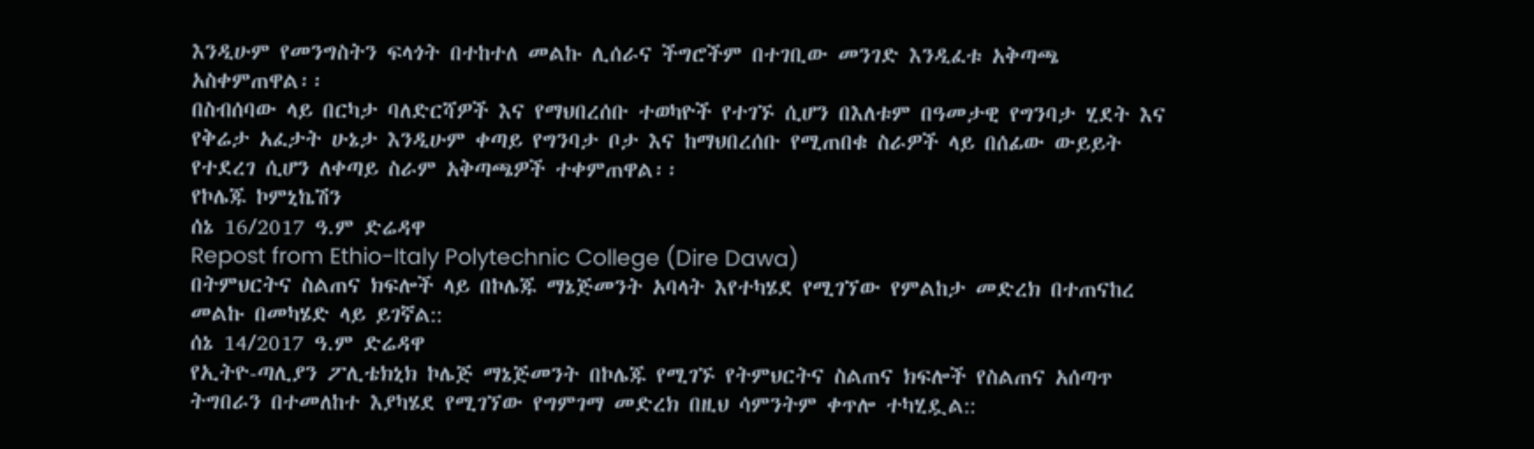እንዲሁም የመንግስትን ፍላጎት በተከተለ መልኩ ሊሰራና ችግሮችም በተገቢው መንገድ እንዲፈቱ አቅጣጫ አስቀምጠዋል፡፡
በስብሰባው ላይ በርካታ ባለድርሻዎች እና የማህበረሰቡ ተወካዮች የተገኙ ሲሆን በእለቱም በዓመታዊ የግንባታ ሂደት እና የቅሬታ አፈታት ሁኔታ እንዲሁም ቀጣይ የግንባታ ቦታ እና ከማህበረሰቡ የሚጠበቁ ስራዎች ላይ በሰፊው ውይይት የተደረገ ሲሆን ለቀጣይ ስራም አቅጣጫዎች ተቀምጠዋል፡፡
የኮሌጁ ኮምኒኬሽን
ሰኔ 16/2017 ዓ.ም ድሬዳዋ
Repost from Ethio-Italy Polytechnic College (Dire Dawa)
በትምህርትና ስልጠና ክፍሎች ላይ በኮሌጁ ማኔጅመንት አባላት እየተካሄደ የሚገኘው የምልከታ መድረክ በተጠናከረ መልኩ በመካሄድ ላይ ይገኛል::
ሰኔ 14/2017 ዓ.ም ድሬዳዋ
የኢትዮ-ጣሊያን ፖሊቴክኒክ ኮሌጅ ማኔጅመንት በኮሌጁ የሚገኙ የትምህርትና ስልጠና ክፍሎች የስልጠና አሰጣጥ ትግበራን በተመለከተ እያካሄደ የሚገኘው የግምገማ መድረክ በዚህ ሳምንትም ቀጥሎ ተካሂዷል::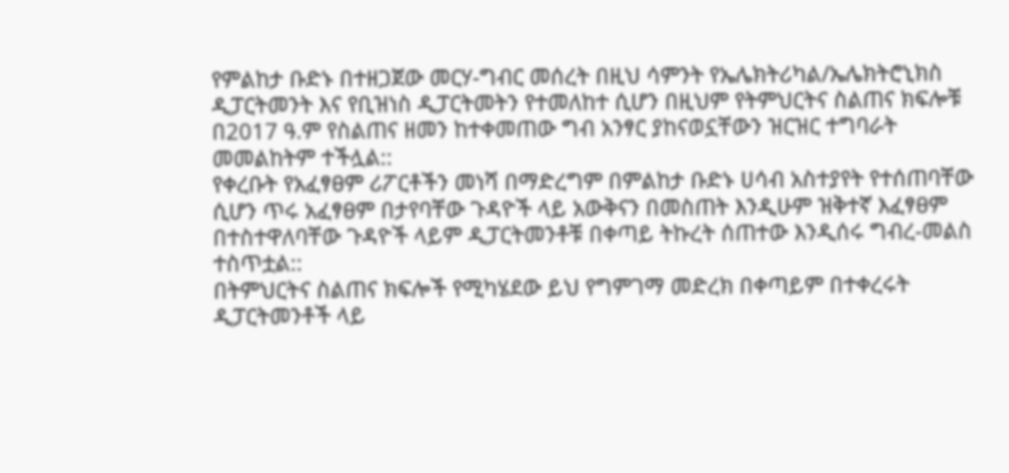የምልከታ ቡድኑ በተዘጋጀው መርሃ-ግብር መሰረት በዚህ ሳምንት የኤሌክትሪካል/ኤሌክትሮኒክስ ዲፓርትመንት እና የቢዝነስ ዲፓርትመትን የተመለከተ ሲሆን በዚህም የትምህርትና ስልጠና ክፍሎቹ በ2017 ዓ.ም የስልጠና ዘመን ከተቀመጠው ግብ አንፃር ያከናወኗቸውን ዝርዝር ተግባራት መመልከትም ተችሏል::
የቀረቡት የአፈፃፀም ሪፖርቶችን መነሻ በማድረግም በምልከታ ቡድኑ ሀሳብ አስተያየት የተሰጠባቸው ሲሆን ጥሩ አፈፃፀም በታየባቸው ጉዳዮች ላይ አውቅናን በመስጠት እንዲሁም ዝቅተኛ እፈፃፀም በተስተዋለባቸው ጉዳዮች ላይም ዲፓርትመንቶቹ በቀጣይ ትኩረት ሰጠተው እንዲሰሩ ግብረ-መልስ ተስጥቷል::
በትምህርትና ስልጠና ክፍሎች የሚካሄደው ይህ የግምገማ መድረክ በቀጣይም በተቀረሩት ዲፓርትመንቶች ላይ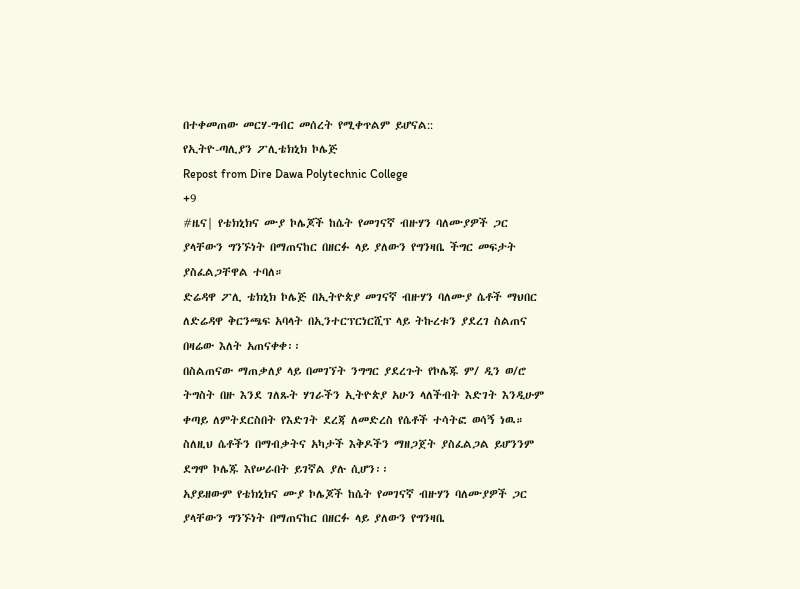በተቀመጠው መርሃ-ግብር መሰረት የሚቀጥልም ይሆናል::
የኢትዮ-ጣሊያን ፖሊቴክኒክ ኮሌጅ
Repost from Dire Dawa Polytechnic College
+9
#ዜና| የቴክኒክና ሙያ ኮሌጆች ከሴት የመገናኛ ብዙሃን ባለሙያዎች ጋር ያላቸውን ግንኙነት በማጠናከር በዘርፉ ላይ ያለውን የግንዛቤ ችግር መፍታት ያስፈልጋቸዋል ተባለ።
ድሬዳዋ ፖሊ ቴክኒክ ኮሌጅ በኢትዮጵያ መገናኛ ብዙሃን ባለሙያ ሴቶች ማህበር ለድሬዳዋ ቅርንጫፍ አባላት በኢንተርፕርነርሺፕ ላይ ትኩረቱን ያደረገ ስልጠና በዛሬው እለት አጠናቀቀ፡፡
በስልጠናው ማጠቃለያ ላይ በመገኘት ንግግር ያደረጉት የኮሌጁ ም/ ዲን ወ/ሮ ትግስት በዙ እንደ ገለጹት ሃገራችን ኢትዮጵያ አሁን ላለችብት እድገት እንዲሁም ቀጣይ ለምትደርስበት የእድገት ደረጃ ለመድረስ የሴቶች ተሳትፎ ወሳኝ ነዉ። ስለዚህ ሴቶችን በማብቃትና አካታች እቅዶችን ማዘጋጀት ያስፈልጋል ይሆንንም ደግሞ ኮሌጁ እየሠራበት ይገኛል ያሉ ሲሆን፡፡
አያይዘውም የቴክኒክና ሙያ ኮሌጆች ከሴት የመገናኛ ብዙሃን ባለሙያዎች ጋር ያላቸውን ግንኙነት በማጠናከር በዘርፉ ላይ ያለውን የግንዛቤ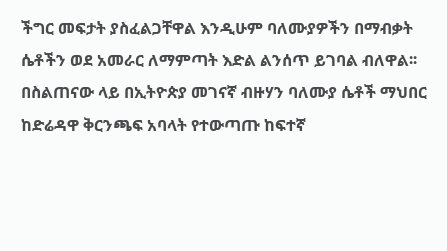ችግር መፍታት ያስፈልጋቸዋል እንዲሁም ባለሙያዎችን በማብቃት ሴቶችን ወደ አመራር ለማምጣት እድል ልንሰጥ ይገባል ብለዋል፡፡
በስልጠናው ላይ በኢትዮጵያ መገናኛ ብዙሃን ባለሙያ ሴቶች ማህበር ከድሬዳዋ ቅርንጫፍ አባላት የተውጣጡ ከፍተኛ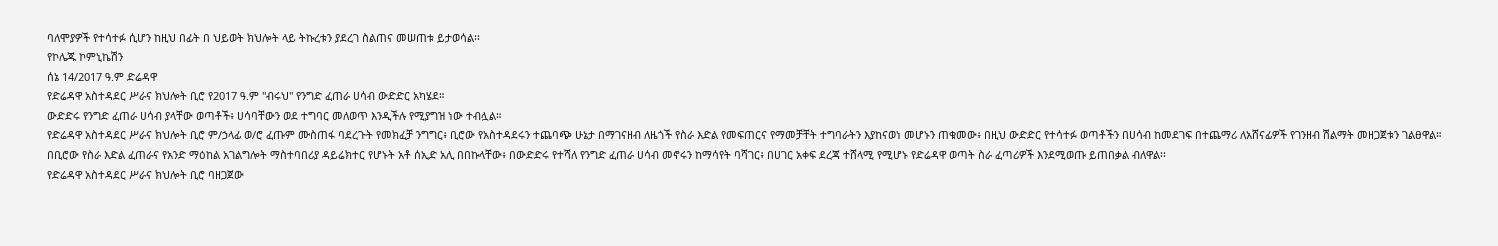ባለሞያዎች የተሳተፉ ሲሆን ከዚህ በፊት በ ህይወት ክህሎት ላይ ትኩረቱን ያደረገ ስልጠና መሠጠቱ ይታወሳል፡፡
የኮሌጁ ኮምኒኬሽን
ሰኔ 14/2017 ዓ.ም ድሬዳዋ
የድሬዳዋ አስተዳደር ሥራና ክህሎት ቢሮ የ2017 ዓ.ም "ብሩህ" የንግድ ፈጠራ ሀሳብ ውድድር አካሄደ።
ውድድሩ የንግድ ፈጠራ ሀሳብ ያላቸው ወጣቶች፥ ሀሳባቸውን ወደ ተግባር መለወጥ እንዲችሉ የሚያግዝ ነው ተብሏል።
የድሬዳዋ አስተዳደር ሥራና ክህሎት ቢሮ ም/ኃላፊ ወ/ሮ ፈጡም ሙስጠፋ ባደረጉት የመክፈቻ ንግግር፥ ቢሮው የአስተዳደሩን ተጨባጭ ሁኔታ በማገናዘብ ለዜጎች የስራ እድል የመፍጠርና የማመቻቸት ተግባራትን እያከናወነ መሆኑን ጠቁመው፥ በዚህ ውድድር የተሳተፉ ወጣቶችን በሀሳብ ከመደገፍ በተጨማሪ ለአሸናፊዎች የገንዘብ ሽልማት መዘጋጀቱን ገልፀዋል።
በቢሮው የስራ እድል ፈጠራና የአንድ ማዕከል አገልግሎት ማስተባበሪያ ዳይሬክተር የሆኑት አቶ ሰኢድ አሊ በበኩላቸው፥ በውድድሩ የተሻለ የንግድ ፈጠራ ሀሳብ መኖሩን ከማሳየት ባሻገር፥ በሀገር አቀፍ ደረጃ ተሸላሚ የሚሆኑ የድሬዳዋ ወጣት ስራ ፈጣሪዎች እንደሚወጡ ይጠበቃል ብለዋል፡፡
የድሬዳዋ አስተዳደር ሥራና ክህሎት ቢሮ ባዘጋጀው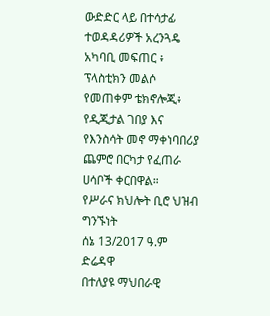ውድድር ላይ በተሳታፊ ተወዳዳሪዎች አረንጓዴ አካባቢ መፍጠር ፥ ፕላስቲክን መልሶ የመጠቀም ቴክኖሎጂ፥ የዲጂታል ገበያ እና የእንስሳት መኖ ማቀነባበሪያ ጨምሮ በርካታ የፈጠራ ሀሳቦች ቀርበዋል።
የሥራና ክህሎት ቢሮ ህዝብ ግንኙነት
ሰኔ 13/2017 ዓ.ም
ድሬዳዋ
በተለያዩ ማህበራዊ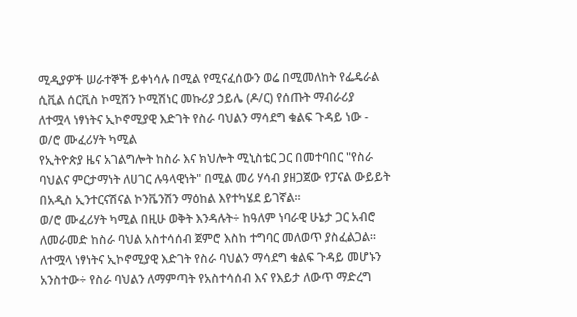ሚዲያዎች ሠራተኞች ይቀነሳሉ በሚል የሚናፈሰውን ወሬ በሚመለከት የፌዴራል ሲቪል ሰርቪስ ኮሚሽን ኮሚሽነር መኩሪያ ኃይሌ (ዶ/ር) የሰጡት ማብራሪያ
ለተሟላ ነፃነትና ኢኮኖሚያዊ እድገት የስራ ባህልን ማሳደግ ቁልፍ ጉዳይ ነው - ወ/ሮ ሙፈሪሃት ካሚል
የኢትዮጵያ ዜና አገልግሎት ከስራ እና ክህሎት ሚኒስቴር ጋር በመተባበር "የስራ ባህልና ምርታማነት ለሀገር ሉዓላዊነት" በሚል መሪ ሃሳብ ያዘጋጀው የፓናል ውይይት በአዲስ ኢንተርናሽናል ኮንቬንሽን ማዕከል እየተካሄደ ይገኛል።
ወ/ሮ ሙፈሪሃት ካሚል በዚሁ ወቅት እንዳሉት÷ ከዓለም ነባራዊ ሁኔታ ጋር አብሮ ለመራመድ ከስራ ባህል አስተሳሰብ ጀምሮ እስከ ተግባር መለወጥ ያስፈልጋል።
ለተሟላ ነፃነትና ኢኮኖሚያዊ እድገት የስራ ባህልን ማሳደግ ቁልፍ ጉዳይ መሆኑን አንስተው÷ የስራ ባህልን ለማምጣት የአስተሳሰብ እና የእይታ ለውጥ ማድረግ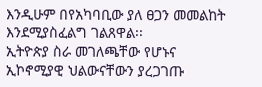እንዲሁም በየአካባቢው ያለ ፀጋን መመልከት እንደሚያስፈልግ ገልጸዋል፡፡
ኢትዮጵያ ስራ መገለጫቸው የሆኑና ኢኮኖሚያዊ ህልውናቸውን ያረጋገጡ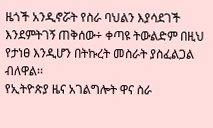ዜጎች አንዲኖሯት የስራ ባህልን እያሳደገች እንደምትገኝ ጠቅሰው÷ ቀጣዩ ትውልድም በዚህ የታነፀ እንዲሆን በትኩረት መስራት ያስፈልጋል ብለዋል፡፡
የኢትዮጵያ ዜና አገልግሎት ዋና ስራ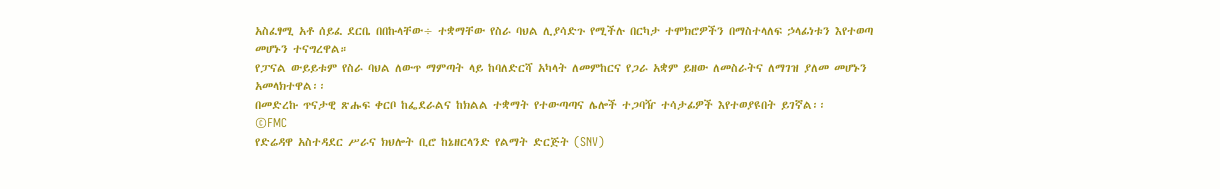አስፈፃሚ አቶ ሰይፈ ደርቤ በበኩላቸው÷ ተቋማቸው የስራ ባህል ሊያሳድጉ የሚችሉ በርካታ ተሞክሮዎችን በማስተላለፍ ኃላፊነቱን እየተወጣ መሆኑን ተናግረዋል።
የፓናል ውይይቱም የስራ ባህል ለውጥ ማምጣት ላይ ከባለድርሻ አካላት ለመምከርና የጋራ አቋም ይዘው ለመስራትና ለማገዝ ያለመ መሆኑን አመላክተዋል፡፡
በመድረኩ ጥናታዊ ጽሑፍ ቀርቦ ከፌደራልና ከክልል ተቋማት የተውጣጣና ሌሎች ተጋባዥ ተሳታፊዎች እየተወያዩበት ይገኛል፡፡
©FMC
የድሬዳዋ አስተዳደር ሥራና ክህሎት ቢሮ ከኔዘርላንድ የልማት ድርጅት (SNV)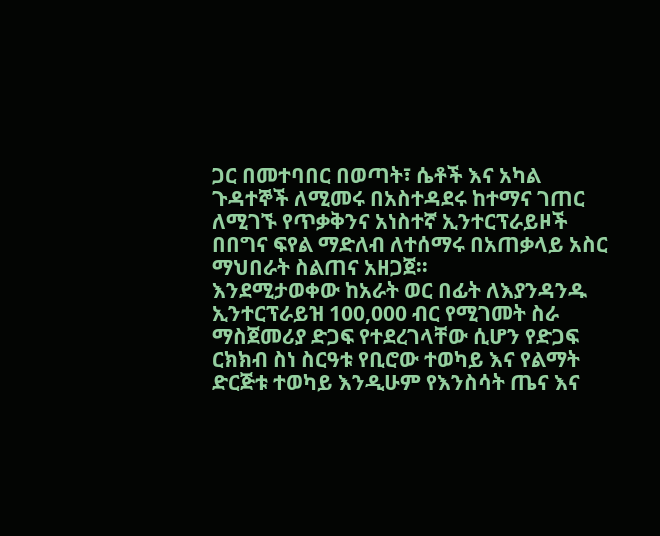ጋር በመተባበር በወጣት፣ ሴቶች እና አካል ጉዳተኞች ለሚመሩ በአስተዳደሩ ከተማና ገጠር ለሚገኙ የጥቃቅንና አነስተኛ ኢንተርፕራይዞች በበግና ፍየል ማድለብ ለተሰማሩ በአጠቃላይ አስር ማህበራት ስልጠና አዘጋጀ፡፡
እንደሚታወቀው ከአራት ወር በፊት ለእያንዳንዱ ኢንተርፕራይዝ 100,000 ብር የሚገመት ስራ ማስጀመሪያ ድጋፍ የተደረገላቸው ሲሆን የድጋፍ ርክክብ ስነ ስርዓቱ የቢሮው ተወካይ እና የልማት ድርጅቱ ተወካይ እንዲሁም የእንስሳት ጤና እና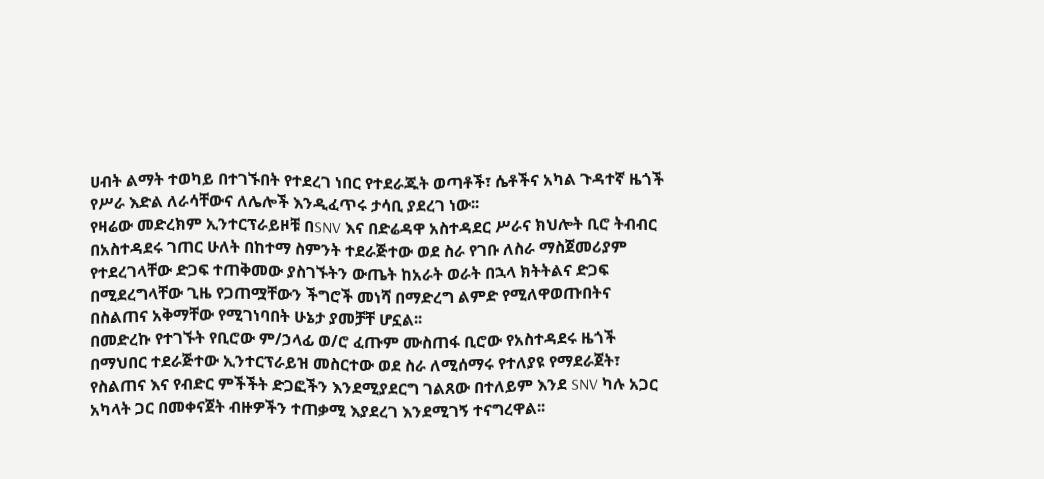ሀብት ልማት ተወካይ በተገኙበት የተደረገ ነበር የተደራጁት ወጣቶች፣ ሴቶችና አካል ጉዳተኛ ዜጎች የሥራ እድል ለራሳቸውና ለሌሎች እንዲፈጥሩ ታሳቢ ያደረገ ነው፡፡
የዛሬው መድረክም ኢንተርፕራይዞቹ በSNV እና በድሬዳዋ አስተዳደር ሥራና ክህሎት ቢሮ ትብብር በአስተዳደሩ ገጠር ሁለት በከተማ ስምንት ተደራጅተው ወደ ስራ የገቡ ለስራ ማስጀመሪያም የተደረገላቸው ድጋፍ ተጠቅመው ያስገኙትን ውጤት ከአራት ወራት በኋላ ክትትልና ድጋፍ በሚደረግላቸው ጊዜ የጋጠሟቸውን ችግሮች መነሻ በማድረግ ልምድ የሚለዋወጡበትና በስልጠና አቅማቸው የሚገነባበት ሁኔታ ያመቻቸ ሆኗል፡፡
በመድረኩ የተገኙት የቢሮው ም/ኃላፊ ወ/ሮ ፈጡም ሙስጠፋ ቢሮው የአስተዳደሩ ዜጎች በማህበር ተደራጅተው ኢንተርፕራይዝ መስርተው ወደ ስራ ለሚሰማሩ የተለያዩ የማደራጀት፣ የስልጠና እና የብድር ምችችት ድጋፎችን እንደሚያደርግ ገልጸው በተለይም እንደ SNV ካሉ አጋር አካላት ጋር በመቀናጀት ብዙዎችን ተጠቃሚ እያደረገ እንደሚገኝ ተናግረዋል፡፡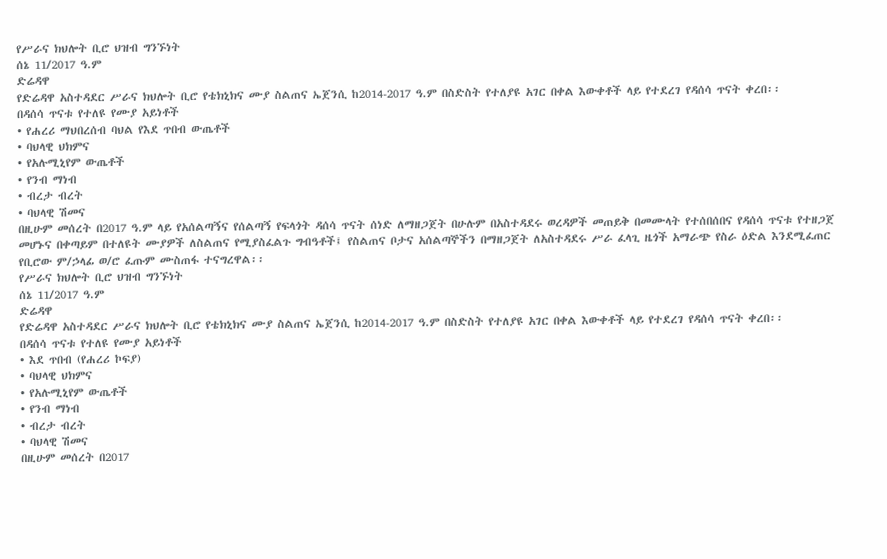የሥራና ክህሎት ቢሮ ህዝብ ግንኙነት
ሰኔ 11/2017 ዓ.ም
ድሬዳዋ
የድሬዳዋ አስተዳደር ሥራና ክህሎት ቢሮ የቴክኒክና ሙያ ስልጠና ኤጀንሲ ከ2014-2017 ዓ.ም በስድስት የተለያዩ አገር በቀል እውቀቶች ላይ የተደረገ የዳሰሳ ጥናት ቀረበ፡፡
በዳሰሳ ጥናቱ የተለዩ የሙያ አይነቶች
• የሐረሪ ማህበረሰብ ባህል የእደ ጥበብ ውጤቶች
• ባህላዊ ህክምና
• የአሉሚኒየም ውጤቶች
• የንብ ማነብ
• ብረታ ብረት
• ባህላዊ ሽመና
በዚሁም መሰረት በ2017 ዓ.ም ላይ የአሰልጣኝና የሰልጣኝ የፍላጎት ዳሰሳ ጥናት ሰነድ ለማዘጋጀት በሁሉም በአስተዳደሩ ወረዳዎች መጠይቅ በመሙላት የተሰበሰበና የዳሰሳ ጥናቱ የተዘጋጀ መሆኑና በቀጣይም በተለዩት ሙያዎች ለስልጠና የሚያስፈልጉ ግብዓቶች፤ የስልጠና ቦታና አሰልጣኞችን በማዘጋጀት ለአስተዳደሩ ሥራ ፈላጊ ዜጎች አማራጭ የስራ ዕድል እንደሚፈጠር የቢሮው ም/ኃላፊ ወ/ሮ ፈጡም ሙስጠፋ ተናግረዋል፡፡
የሥራና ክህሎት ቢሮ ህዝብ ግንኙነት
ሰኔ 11/2017 ዓ.ም
ድሬዳዋ
የድሬዳዋ አስተዳደር ሥራና ክህሎት ቢሮ የቴክኒክና ሙያ ስልጠና ኤጀንሲ ከ2014-2017 ዓ.ም በስድስት የተለያዩ አገር በቀል እውቀቶች ላይ የተደረገ የዳሰሳ ጥናት ቀረበ፡፡
በዳሰሳ ጥናቱ የተለዩ የሙያ አይነቶች
• እደ ጥበብ (የሐረሪ ኮፍያ)
• ባህላዊ ህክምና
• የአሉሚኒየም ውጤቶች
• የንብ ማነብ
• ብረታ ብረት
• ባህላዊ ሽመና
በዚሁም መሰረት በ2017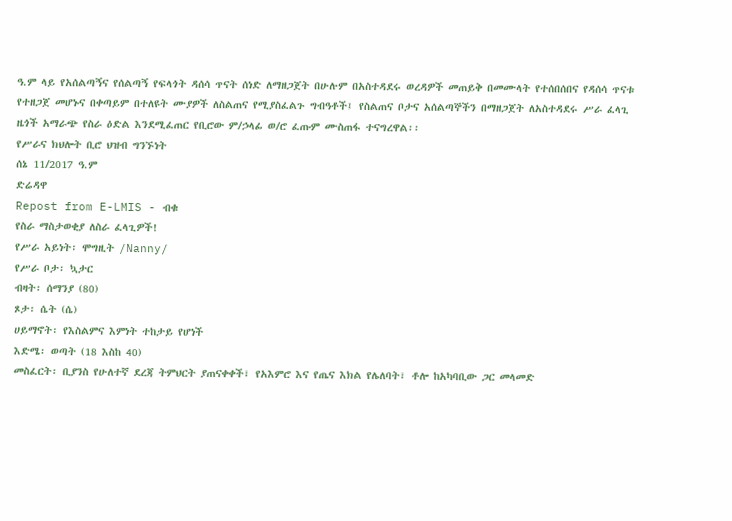ዓ.ም ላይ የአሰልጣኝና የሰልጣኝ የፍላጎት ዳሰሳ ጥናት ሰነድ ለማዘጋጀት በሁሉም በአስተዳደሩ ወረዳዎች መጠይቅ በመሙላት የተሰበሰበና የዳሰሳ ጥናቱ የተዘጋጀ መሆኑና በቀጣይም በተለዩት ሙያዎች ለስልጠና የሚያስፈልጉ ግብዓቶች፤ የስልጠና ቦታና አሰልጣኞችን በማዘጋጀት ለአስተዳደሩ ሥራ ፈላጊ ዜጎች አማራጭ የስራ ዕድል እንደሚፈጠር የቢሮው ም/ኃላፊ ወ/ሮ ፈጡም ሙስጠፋ ተናግረዋል፡፡
የሥራና ክህሎት ቢሮ ህዝብ ግንኙነት
ሰኔ 11/2017 ዓ.ም
ድሬዳዋ
Repost from E-LMIS - ብቁ
የስራ ማስታወቂያ ለስራ ፈላጊዎች!
የሥራ አይነት፡ ሞግዚት /Nanny/
የሥራ ቦታ፡ ኳታር
ብዛት፡ ሰማንያ (80)
ጾታ፡ ሴት (ሴ)
ሀይማኖት፡ የእስልምና እምነት ተከታይ የሆነች
እድሜ፡ ወጣት (18 እስከ 40)
መስፈርት፡ ቢያንስ የሁለተኛ ደረጃ ትምህርት ያጠናቀቀች፣ የአእምሮ እና የጤና እክል የሌለባት፣ ቶሎ ከአካባቢው ጋር መላመድ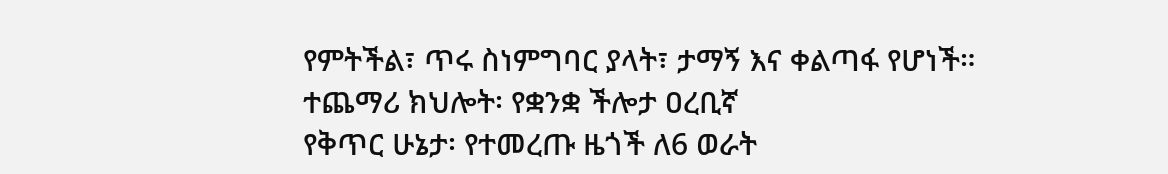የምትችል፣ ጥሩ ስነምግባር ያላት፣ ታማኝ እና ቀልጣፋ የሆነች።
ተጨማሪ ክህሎት፡ የቋንቋ ችሎታ ዐረቢኛ
የቅጥር ሁኔታ፡ የተመረጡ ዜጎች ለ6 ወራት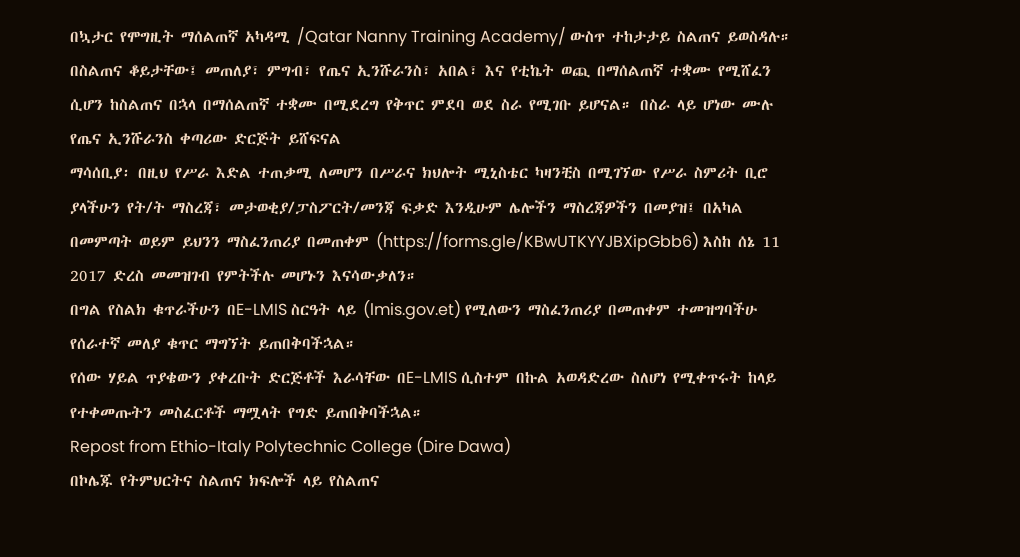በኳታር የሞግዚት ማሰልጠኛ አካዳሚ /Qatar Nanny Training Academy/ ውስጥ ተከታታይ ስልጠና ይወስዳሉ። በስልጠና ቆይታቸው፤ መጠለያ፣ ምግብ፣ የጤና ኢንሹራንስ፣ አበል፣ እና የቲኬት ወጪ በማሰልጠኛ ተቋሙ የሚሸፈን ሲሆን ከስልጠና በኋላ በማሰልጠኛ ተቋሙ በሚደረግ የቅጥር ምደባ ወደ ስራ የሚገቡ ይሆናል። በስራ ላይ ሆነው ሙሉ የጤና ኢንሹራንስ ቀጣሪው ድርጅት ይሸፍናል
ማሳሰቢያ፡ በዚህ የሥራ እድል ተጠቃሚ ለመሆን በሥራና ክህሎት ሚኒስቴር ካዛንቺስ በሚገኘው የሥራ ስምሪት ቢሮ ያላችሁን የት/ት ማስረጃ፣ መታወቂያ/ፓስፖርት/መንጃ ፍቃድ እንዲሁም ሌሎችን ማስረጃዎችን በመያዝ፤ በአካል በመምጣት ወይም ይህንን ማስፈንጠሪያ በመጠቀም (https://forms.gle/KBwUTKYYJBXipGbb6) እስከ ሰኔ 11 2017 ድረስ መመዝገብ የምትችሉ መሆኑን እናሳውቃለን።
በግል የስልክ ቁጥራችሁን በE-LMIS ስርዓት ላይ (lmis.gov.et) የሚለውን ማስፈንጠሪያ በመጠቀም ተመዝግባችሁ የሰራተኛ መለያ ቁጥር ማግኘት ይጠበቅባችኋል።
የሰው ሃይል ጥያቄውን ያቀረቡት ድርጅቶች እራሳቸው በE-LMIS ሲስተም በኩል አወዳድረው ስለሆነ የሚቀጥሩት ከላይ የተቀመጡትን መስፈርቶች ማሟላት የግድ ይጠበቅባችኋል።
Repost from Ethio-Italy Polytechnic College (Dire Dawa)
በኮሌጁ የትምህርትና ስልጠና ክፍሎች ላይ የስልጠና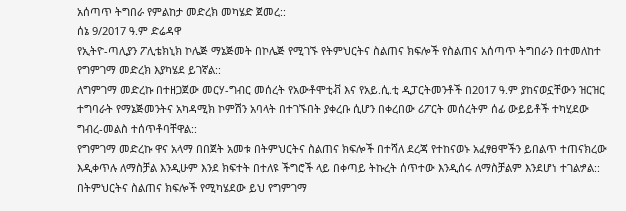አሰጣጥ ትግበራ የምልከታ መድረክ መካሄድ ጀመረ::
ሰኔ 9/2017 ዓ.ም ድሬዳዋ
የኢትዮ-ጣሊያን ፖሊቴክኒክ ኮሌጅ ማኔጅመት በኮሌጅ የሚገኙ የትምህርትና ስልጠና ክፍሎች የስልጠና አሰጣጥ ትግበራን በተመለከተ የግምገማ መድረክ እያካሄደ ይገኛል::
ለግምገማ መድረኩ በተዘጋጀው መርሃ-ግብር መሰረት የአውቶሞቲቭ እና የአይ.ሲ.ቲ ዲፓርትመንቶች በ2017 ዓ.ም ያከናወኗቸውን ዝርዝር ተግባራት የማኔጅመንትና አካዳሚክ ኮምሽን አባላት በተገኙበት ያቀረቡ ሲሆን በቀረበው ሪፖርት መሰረትም ሰፊ ውይይቶች ተካሂደው ግብረ-መልስ ተሰጥቶባቸዋል::
የግምገማ መድረኩ ዋና አላማ በበጀት አመቱ በትምህርትና ስልጠና ክፍሎች በተሻለ ደረጃ የተከናወኑ አፈፃፀሞችን ይበልጥ ተጠናክረው እዲቀጥሉ ለማስቻል እንዲሁም እንደ ክፍተት በተለዩ ችግሮች ላይ በቀጣይ ትኩረት ሰጥተው እንዲሰሩ ለማስቻልም እንደሆነ ተገልፇል::
በትምህርትና ስልጠና ክፍሎች የሚካሄደው ይህ የግምገማ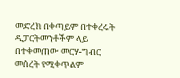መድረክ በቀጣይም በተቀረሩት ዲፓርትመንቶችም ላይ በተቀመጠው መርሃ-ግብር መሰረት የሚቀጥልም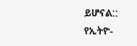ይሆናል::
የኢትዮ-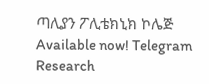ጣሊያን ፖሊቴክኒክ ኮሌጅ
Available now! Telegram Research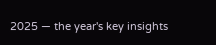2025 — the year's key insights